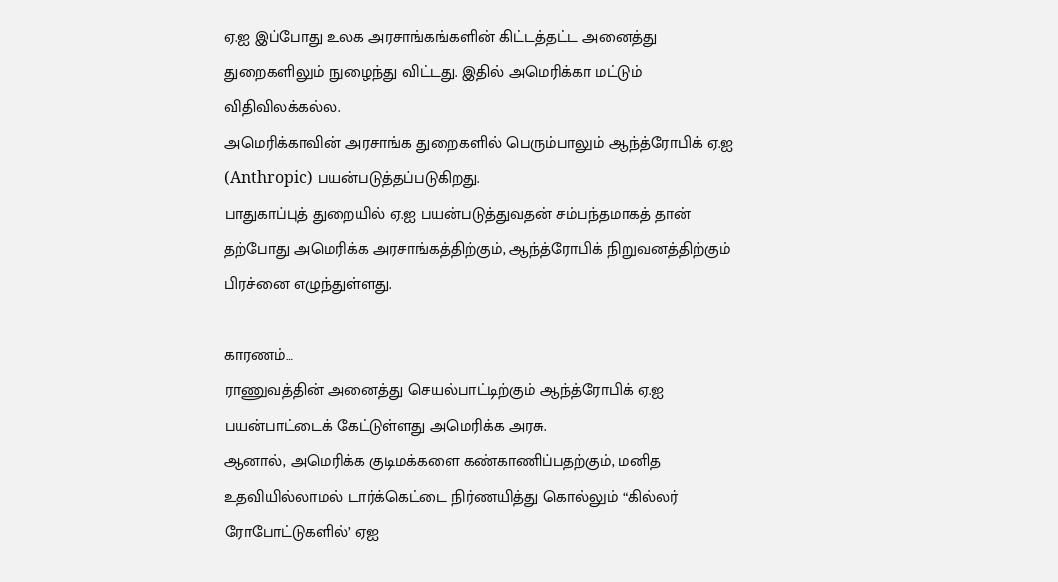ஏ.ஐ இப்போது உலக அரசாங்கங்களின் கிட்டத்தட்ட அனைத்து துறைகளிலும் நுழைந்து விட்டது. இதில் அமெரிக்கா மட்டும் விதிவிலக்கல்ல.
அமெரிக்காவின் அரசாங்க துறைகளில் பெரும்பாலும் ஆந்த்ரோபிக் ஏ.ஐ (Anthropic) பயன்படுத்தப்படுகிறது.
பாதுகாப்புத் துறையில் ஏ.ஐ பயன்படுத்துவதன் சம்பந்தமாகத் தான் தற்போது அமெரிக்க அரசாங்கத்திற்கும், ஆந்த்ரோபிக் நிறுவனத்திற்கும் பிரச்னை எழுந்துள்ளது.

காரணம்…
ராணுவத்தின் அனைத்து செயல்பாட்டிற்கும் ஆந்த்ரோபிக் ஏ.ஐ பயன்பாட்டைக் கேட்டுள்ளது அமெரிக்க அரசு.
ஆனால், அமெரிக்க குடிமக்களை கண்காணிப்பதற்கும், மனித உதவியில்லாமல் டார்க்கெட்டை நிர்ணயித்து கொல்லும் “கில்லர் ரோபோட்டுகளில்’ ஏஐ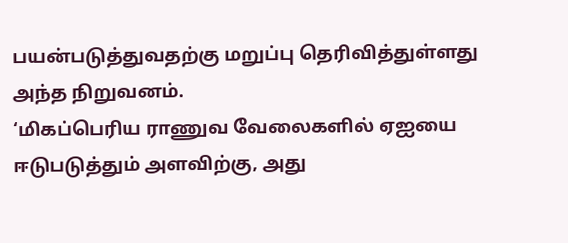பயன்படுத்துவதற்கு மறுப்பு தெரிவித்துள்ளது அந்த நிறுவனம்.
‘மிகப்பெரிய ராணுவ வேலைகளில் ஏஐயை ஈடுபடுத்தும் அளவிற்கு, அது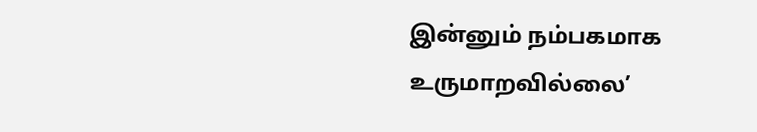இன்னும் நம்பகமாக உருமாறவில்லை’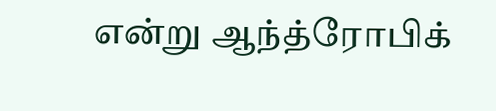என்று ஆந்த்ரோபிக்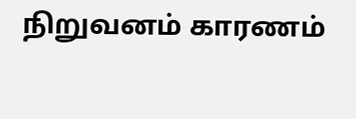நிறுவனம் காரணம்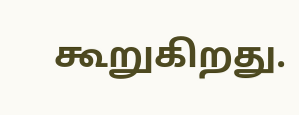கூறுகிறது.